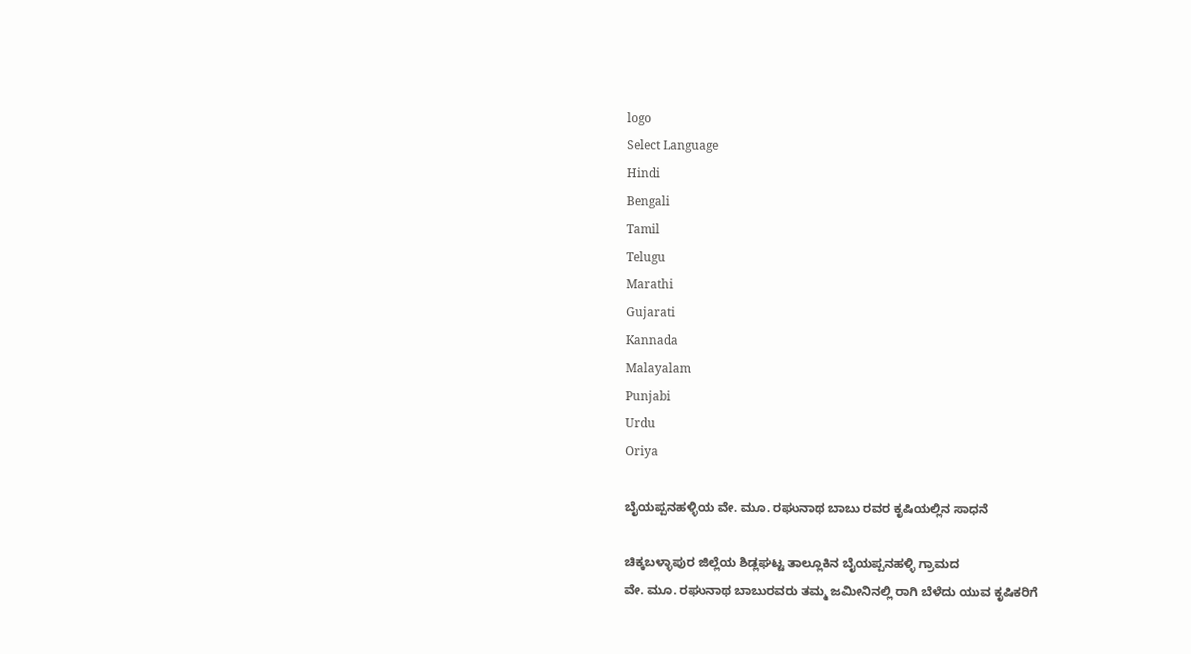logo
Select Language
Hindi
Bengali
Tamil
Telugu
Marathi
Gujarati
Kannada
Malayalam
Punjabi
Urdu
Oriya

ಬೈಯಪ್ಪನಹಳ್ಳಿಯ ವೇ. ಮೂ. ರಘುನಾಥ ಬಾಬು ರವರ ಕೃಷಿಯಲ್ಲಿನ ಸಾಧನೆ

ಚಿಕ್ಕಬಳ್ಳಾಪುರ ಜಿಲ್ಲೆಯ ಶಿಡ್ಲಘಟ್ಟ ತಾಲ್ಲೂಕಿನ ಬೈಯಪ್ಪನಹಳ್ಳಿ ಗ್ರಾಮದ
ವೇ. ಮೂ. ರಘುನಾಥ ಬಾಬುರವರು ತಮ್ಮ ಜಮೀನಿನಲ್ಲಿ ರಾಗಿ ಬೆಳೆದು ಯುವ ಕೃಷಿಕರಿಗೆ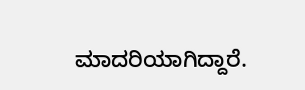ಮಾದರಿಯಾಗಿದ್ದಾರೆ.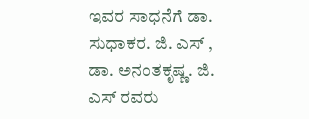ಇವರ ಸಾಧನೆಗೆ ಡಾ. ಸುಧಾಕರ. ಜಿ. ಎಸ್ , ಡಾ. ಅನಂತಕೃಷ್ಣ. ಜಿ. ಎಸ್ ರವರು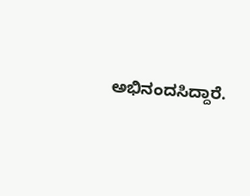ಅಭಿನಂದಸಿದ್ದಾರೆ.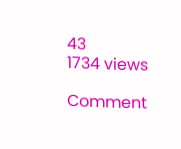43
1734 views

Comment